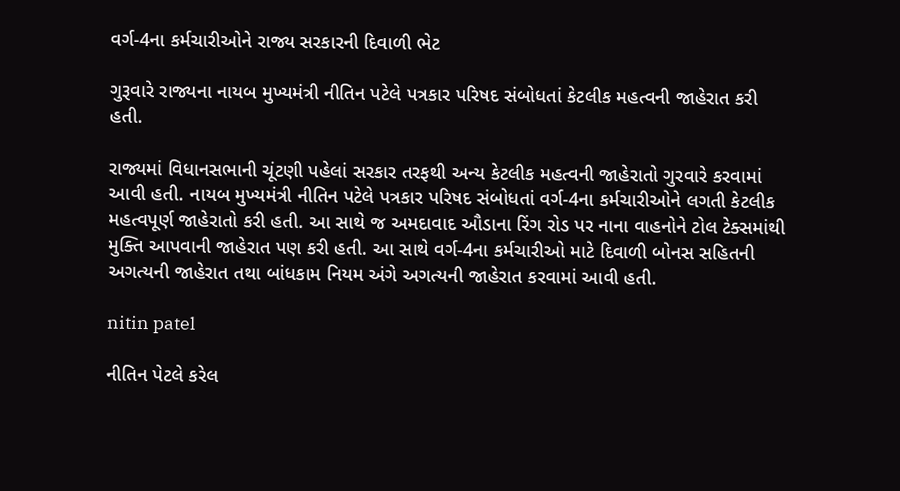વર્ગ-4ના કર્મચારીઓને રાજ્ય સરકારની દિવાળી ભેટ

ગુરૂવારે રાજ્યના નાયબ મુખ્યમંત્રી નીતિન પટેલે પત્રકાર પરિષદ સંબોધતાં કેટલીક મહત્વની જાહેરાત કરી હતી.

રાજ્યમાં વિધાનસભાની ચૂંટણી પહેલાં સરકાર તરફથી અન્ય કેટલીક મહત્વની જાહેરાતો ગુરવારે કરવામાં આવી હતી. નાયબ મુખ્યમંત્રી નીતિન પટેલે પત્રકાર પરિષદ સંબોધતાં વર્ગ-4ના કર્મચારીઓને લગતી કેટલીક મહત્વપૂર્ણ જાહેરાતો કરી હતી. આ સાથે જ અમદાવાદ ઔડાના રિંગ રોડ પર નાના વાહનોને ટોલ ટેક્સમાંથી મુક્તિ આપવાની જાહેરાત પણ કરી હતી. આ સાથે વર્ગ-4ના કર્મચારીઓ માટે દિવાળી બોનસ સહિતની અગત્યની જાહેરાત તથા બાંધકામ નિયમ અંગે અગત્યની જાહેરાત કરવામાં આવી હતી.

nitin patel

નીતિન પેટલે કરેલ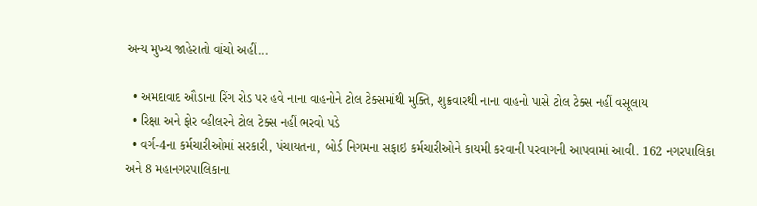અન્ય મુખ્ય જાહેરાતો વાંચો અહીં...

  • અમદાવાદ ઔડાના રિંગ રોડ પર હવે નાના વાહનોને ટોલ ટેક્સમાંથી મુક્તિ, શુક્રવારથી નાના વાહનો પાસે ટોલ ટેક્સ નહીં વસૂલાય
  • રિક્ષા અને ફોર વ્હીલરને ટોલ ટેક્સ નહીં ભરવો પડે
  • વર્ગ-4ના કર્મચારીઓમાં સરકારી, પંચાયતના, બોર્ડ નિગમના સફાઇ કર્મચારીઓને કાયમી કરવાની પરવાગની આપવામાં આવી. 162 નગરપાલિકા અને 8 મહાનગરપાલિકાના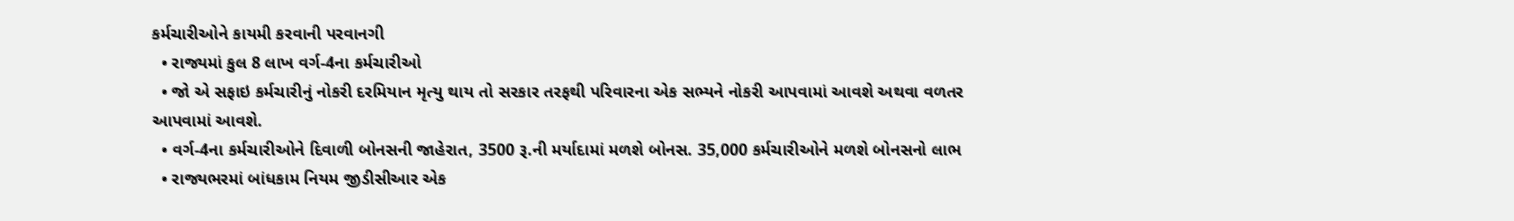કર્મચારીઓને કાયમી કરવાની પરવાનગી
  • રાજ્યમાં કુલ 8 લાખ વર્ગ-4ના કર્મચારીઓ
  • જો એ સફાઇ કર્મચારીનું નોકરી દરમિયાન મૃત્યુ થાય તો સરકાર તરફથી પરિવારના એક સભ્યને નોકરી આપવામાં આવશે અથવા વળતર આપવામાં આવશે.
  • વર્ગ-4ના કર્મચારીઓને દિવાળી બોનસની જાહેરાત, 3500 રૂ.ની મર્યાદામાં મળશે બોનસ. 35,000 કર્મચારીઓને મળશે બોનસનો લાભ
  • રાજ્યભરમાં બાંધકામ નિયમ જીડીસીઆર એક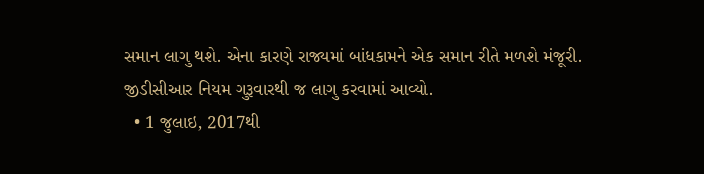સમાન લાગુ થશે. એના કારણે રાજ્યમાં બાંધકામને એક સમાન રીતે મળશે મંજૂરી. જીડીસીઆર નિયમ ગુરૂવારથી જ લાગુ કરવામાં આવ્યો.
  • 1 જુલાઇ, 2017થી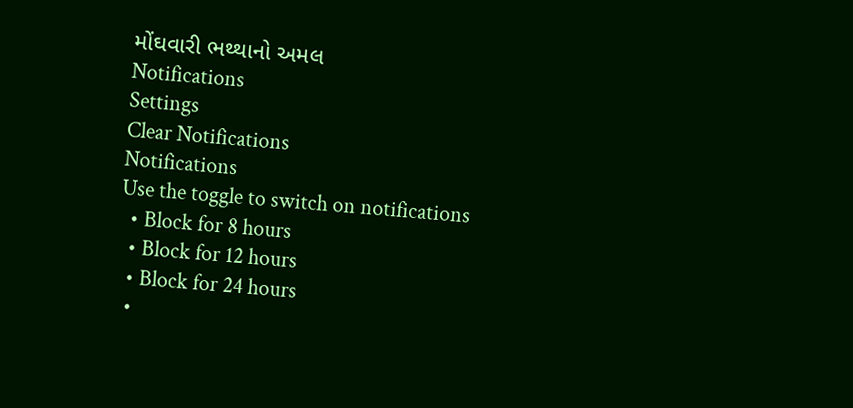મોંઘવારી ભથ્થાનો અમલ
Notifications
Settings
Clear Notifications
Notifications
Use the toggle to switch on notifications
  • Block for 8 hours
  • Block for 12 hours
  • Block for 24 hours
  •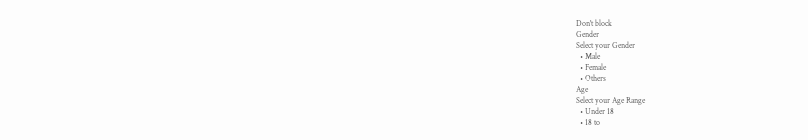Don't block
Gender
Select your Gender
  • Male
  • Female
  • Others
Age
Select your Age Range
  • Under 18
  • 18 to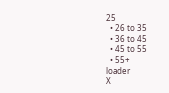25
  • 26 to 35
  • 36 to 45
  • 45 to 55
  • 55+
loader
X